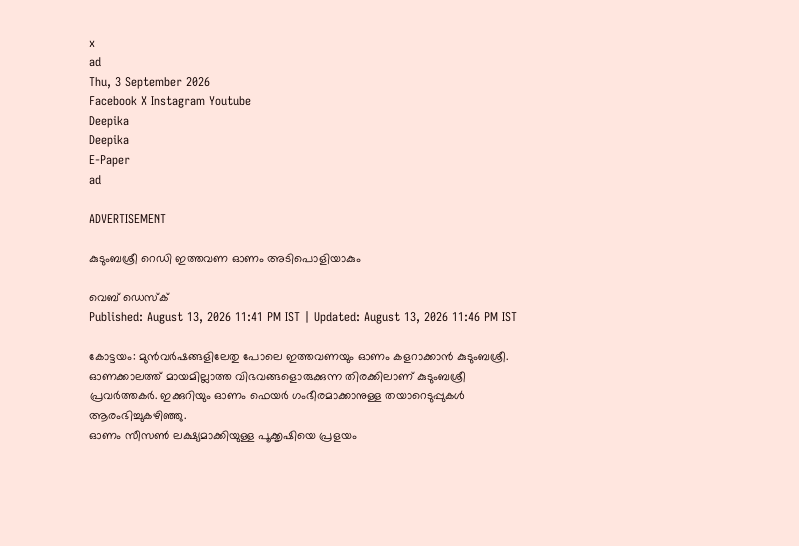x
ad
Thu, 3 September 2026
Facebook X Instagram Youtube
Deepika
Deepika
E-Paper
ad

ADVERTISEMENT

കുടുംബശ്രീ റെഡി ഇത്തവണ ഓണം അടിപൊളിയാകും

വെബ് ഡെസ്ക്
Published: August 13, 2026 11:41 PM IST | Updated: August 13, 2026 11:46 PM IST

കോട്ടയം: മുന്‍വര്‍ഷങ്ങളിലേതു പോലെ ഇത്തവണയും ഓണം കളറാക്കാന്‍ കുടുംബശ്രീ. ഓണക്കാലത്ത് മായമില്ലാത്ത വിഭവങ്ങളൊരുക്കുന്ന തിരക്കിലാണ് കുടുംബശ്രീ പ്രവര്‍ത്തകര്‍. ഇക്കുറിയും ഓണം ഫെയര്‍ ഗംഭീരമാക്കാനുള്ള തയാറെടുപ്പുകള്‍ ആരംഭിച്ചുകഴിഞ്ഞു.
ഓണം സീസണ്‍ ലക്ഷ്യമാക്കിയുള്ള പൂക്കൃഷിയെ പ്രളയം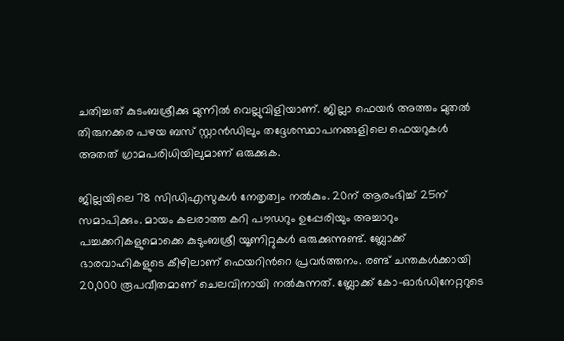ചതിച്ചത് കുടംബശ്രീക്കു മുന്നില്‍ വെല്ലുവിളിയാണ്. ജില്ലാ ഫെയര്‍ അത്തം മുതല്‍ തിരുനക്കര പഴയ ബസ് സ്റ്റാന്‍ഡിലും തദ്ദേശസ്ഥാപനങ്ങളിലെ ഫെയറുകള്‍ അതത് ഗ്രാമപരിധിയിലുമാണ് ഒരുക്കുക.

ജില്ലയിലെ 78 സിഡിഎസുകള്‍ നേതൃത്വം നല്‍കും. 20ന് ആരംഭിച്ച് 25ന് സമാപിക്കും. മായം കലരാത്ത കറി പൗഡറും ഉപ്പേരിയും അച്ചാറും പച്ചക്കറികളുമൊക്കെ കുടുംബശ്രീ യൂണിറ്റുകള്‍ ഒരുക്കുന്നുണ്ട്. ബ്ലോക്ക് ഭാരവാഹികളുടെ കീഴിലാണ് ഫെയറിന്‍റെ പ്രവര്‍ത്തനം. രണ്ട് ചന്തകള്‍ക്കായി 20,000 രൂപവീതമാണ് ചെലവിനായി നല്‍കുന്നത്. ബ്ലോക്ക് കോ-ഓര്‍ഡിനേറ്ററുടെ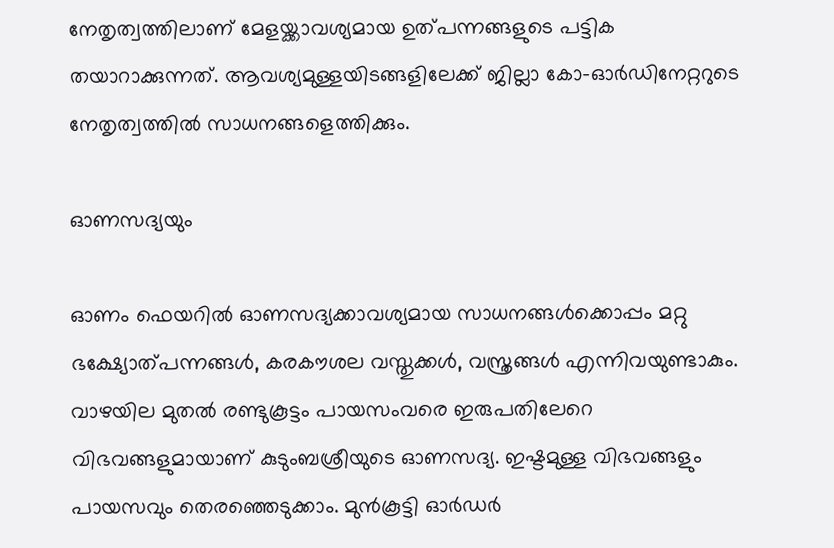നേതൃത്വത്തിലാണ് മേളയ്ക്കാവശ്യമായ ഉത്പന്നങ്ങളുടെ പട്ടിക തയാറാക്കുന്നത്. ആവശ്യമുള്ളയിടങ്ങളിലേക്ക് ജില്ലാ കോ-ഓര്‍ഡിനേറ്ററുടെ നേതൃത്വത്തില്‍ സാധനങ്ങളെത്തിക്കും.

ഓണസദ്യയും

ഓണം ഫെയറില്‍ ഓണസദ്യക്കാവശ്യമായ സാധനങ്ങൾക്കൊപ്പം മറ്റു ഭക്ഷ്യോത്പന്നങ്ങള്‍, കരകൗശല വസ്തുക്കള്‍, വസ്ത്രങ്ങള്‍ എന്നിവയുണ്ടാകും. വാഴയില മുതല്‍ രണ്ടുകൂട്ടം പായസംവരെ ഇരുപതിലേറെ വിഭവങ്ങളുമായാണ് കുടുംബശ്രീയുടെ ഓണസദ്യ. ഇഷ്ടമുള്ള വിഭവങ്ങളും പായസവും തെരഞ്ഞെടുക്കാം. മുന്‍കൂട്ടി ഓര്‍ഡര്‍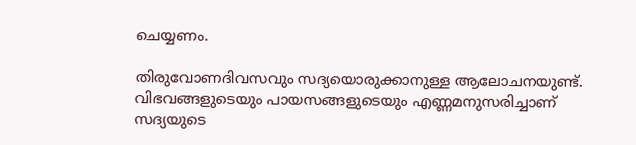ചെയ്യണം.

തിരുവോണദിവസവും സദ്യയൊരുക്കാനുള്ള ആലോചനയുണ്ട്. വിഭവങ്ങളുടെയും പായസങ്ങളുടെയും എണ്ണമനുസരിച്ചാണ് സദ്യയുടെ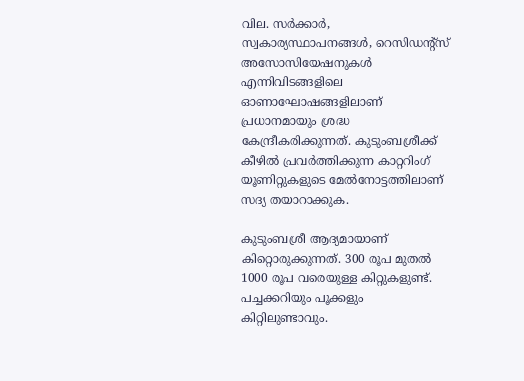വില. സര്‍ക്കാര്‍, സ്വകാര്യസ്ഥാപനങ്ങള്‍, റെസിഡന്‍റ്സ് അസോസിയേഷനുകള്‍ എന്നിവിടങ്ങളിലെ ഓണാഘോഷങ്ങളിലാണ് പ്രധാനമായും ശ്രദ്ധ കേന്ദ്രീകരിക്കുന്നത്. കുടുംബശ്രീക്ക് കീഴില്‍ പ്രവര്‍ത്തിക്കുന്ന കാറ്ററിംഗ് യൂണിറ്റുകളുടെ മേല്‍നോട്ടത്തിലാണ് സദ്യ തയാറാക്കുക.

കുടുംബശ്രീ ആദ്യമായാണ് കിറ്റൊരുക്കുന്നത്. 300 രൂപ മുതല്‍ 1000 രൂപ വരെയുള്ള കിറ്റുകളുണ്ട്. പച്ചക്കറിയും പൂക്കളും കിറ്റിലുണ്ടാവും.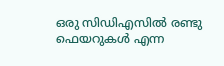ഒരു സിഡിഎസില്‍ രണ്ടു ഫെയറുകള്‍ എന്ന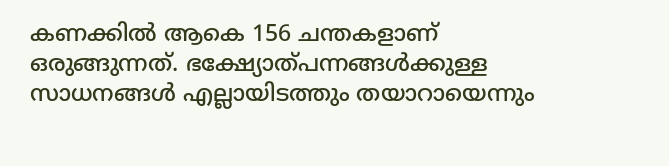കണക്കില്‍ ആകെ 156 ചന്തകളാണ് ഒരുങ്ങുന്നത്. ഭക്ഷ്യോത്പന്നങ്ങള്‍ക്കുള്ള സാധനങ്ങള്‍ എല്ലായിടത്തും തയാറായെന്നും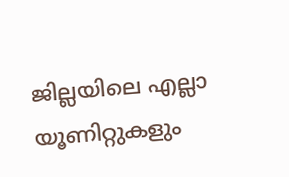ജില്ലയിലെ എല്ലാ യൂണിറ്റുകളും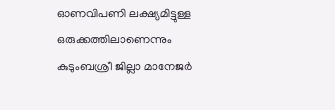ഓണവിപണി ലക്ഷ്യമിട്ടുള്ള ഒരുക്കത്തിലാണെന്നും കുടുംബശ്രീ ജില്ലാ മാനേജര്‍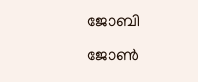ജോബി ജോണ്‍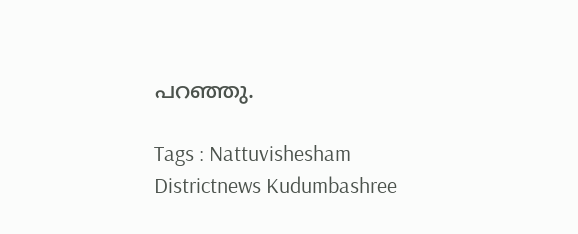പറഞ്ഞു.

Tags : Nattuvishesham Districtnews Kudumbashree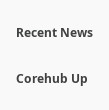Recent News

Corehub Up